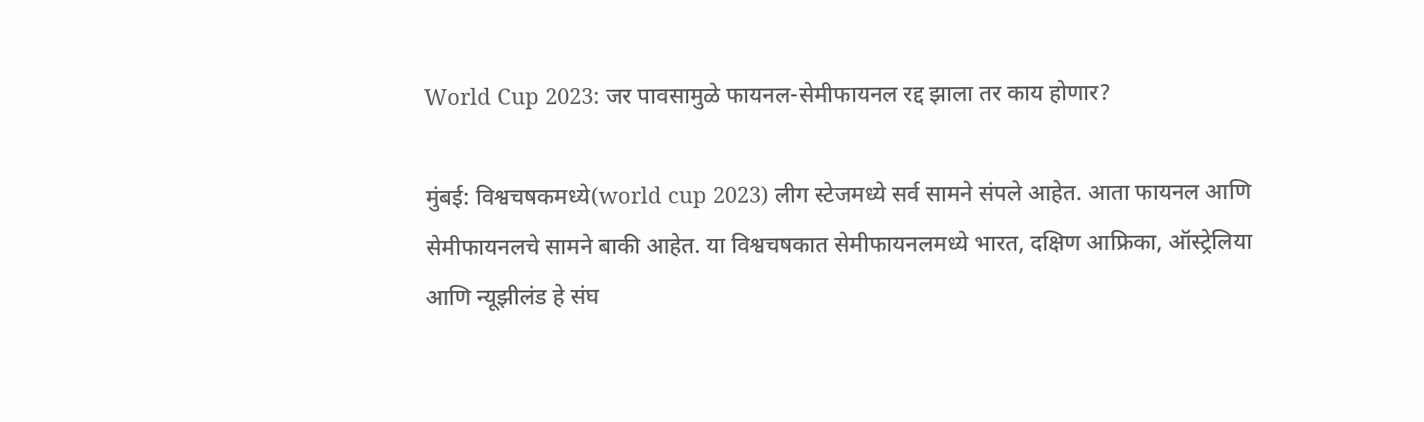World Cup 2023: जर पावसामुळे फायनल-सेमीफायनल रद्द झाला तर काय होणार?

मुंबई: विश्वचषकमध्ये(world cup 2023) लीग स्टेजमध्ये सर्व सामने संपले आहेत. आता फायनल आणि सेमीफायनलचे सामने बाकी आहेत. या विश्वचषकात सेमीफायनलमध्ये भारत, दक्षिण आफ्रिका, ऑस्ट्रेलिया आणि न्यूझीलंड हे संघ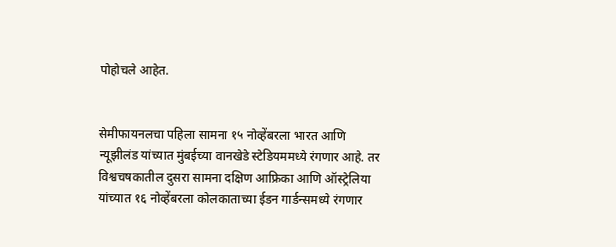पोहोचले आहेत.


सेमीफायनलचा पहिला सामना १५ नोव्हेंबरला भारत आणि न्यूझीलंड यांच्यात मुंबईच्या वानखेडे स्टेडियममध्ये रंगणार आहे. तर विश्वचषकातील दुसरा सामना दक्षिण आफ्रिका आणि ऑस्ट्रेलिया यांच्यात १६ नोव्हेंबरला कोलकाताच्या ईडन गार्डन्समध्ये रंगणार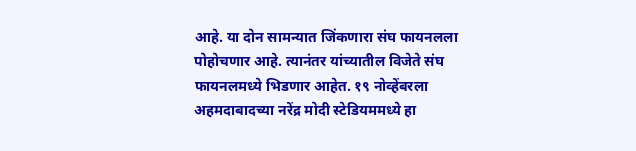आहे. या दोन सामन्यात जिंकणारा संघ फायनलला पोहोचणार आहे. त्यानंतर यांच्यातील विजेते संघ फायनलमध्ये भिडणार आहेत. १९ नोव्हेंबरला अहमदाबादच्या नरेंद्र मोदी स्टेडियममध्ये हा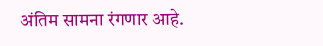अंतिम सामना रंगणार आहे.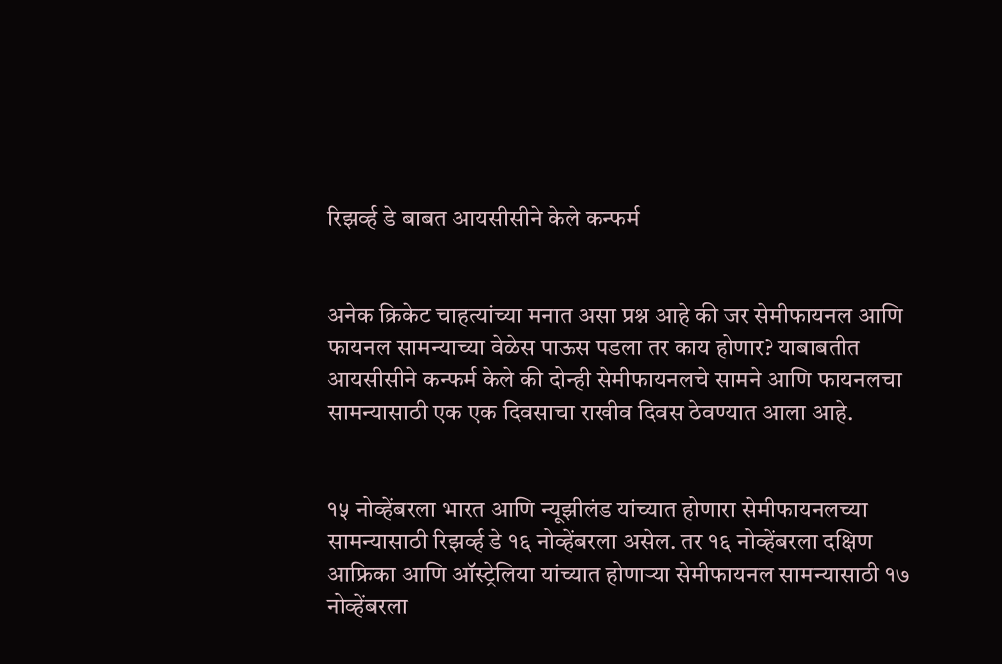रिझर्व्ह डे बाबत आयसीसीने केले कन्फर्म


अनेक क्रिकेट चाहत्यांच्या मनात असा प्रश्न आहे की जर सेमीफायनल आणि फायनल सामन्याच्या वेळेस पाऊस पडला तर काय होणार? याबाबतीत आयसीसीने कन्फर्म केले की दोन्ही सेमीफायनलचे सामने आणि फायनलचा सामन्यासाठी एक एक दिवसाचा राखीव दिवस ठेवण्यात आला आहे.


१५ नोव्हेंबरला भारत आणि न्यूझीलंड यांच्यात होणारा सेमीफायनलच्या सामन्यासाठी रिझर्व्ह डे १६ नोव्हेंबरला असेल. तर १६ नोव्हेंबरला दक्षिण आफ्रिका आणि ऑस्ट्रेलिया यांच्यात होणाऱ्या सेमीफायनल सामन्यासाठी १७ नोव्हेंबरला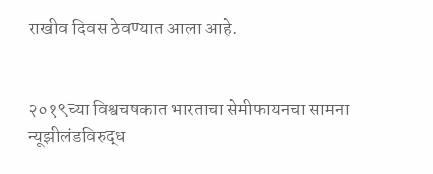राखीव दिवस ठेवण्यात आला आहे.


२०१९च्या विश्वचषकात भारताचा सेमीफायनचा सामना न्यूझीलंडविरुद्ध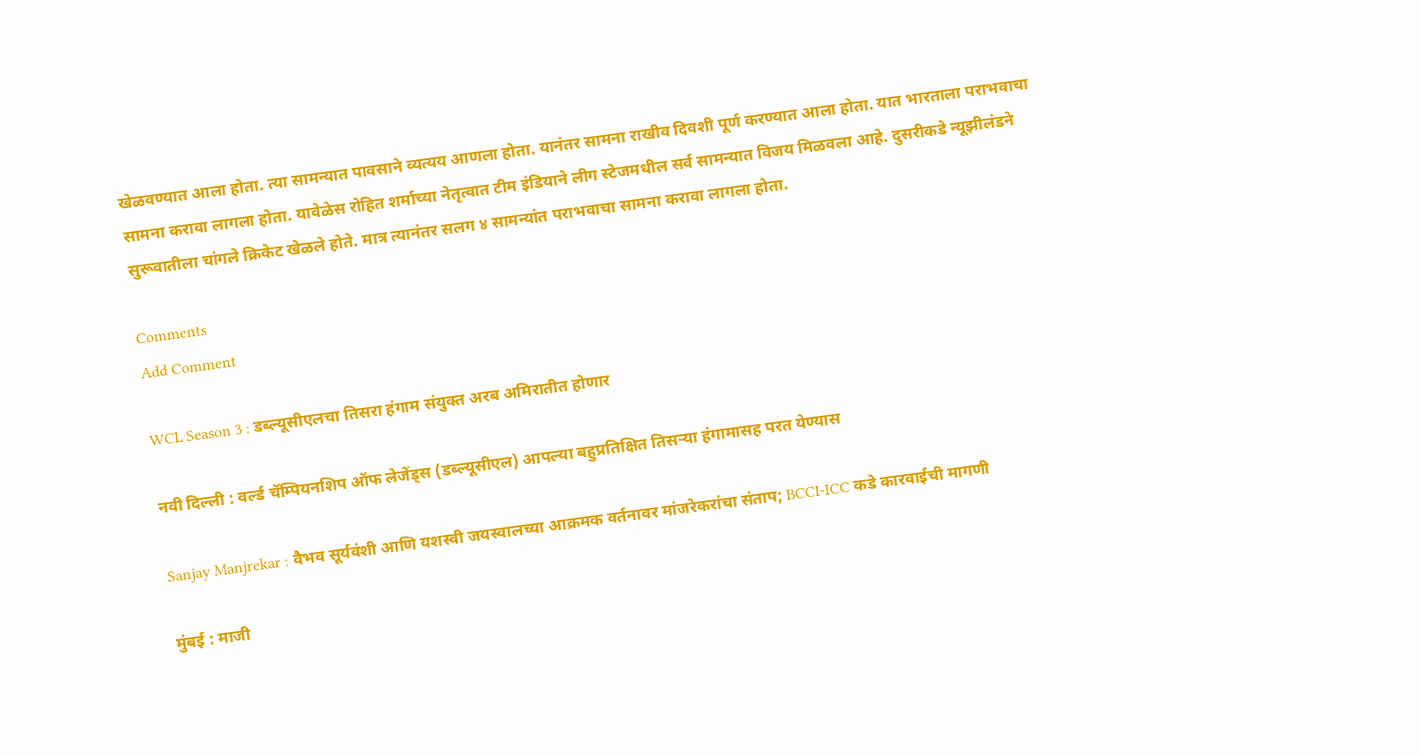खेळवण्यात आला होता. त्या सामन्यात पावसाने व्यत्यय आणला होता. यानंतर सामना राखीव दिवशी पूर्ण करण्यात आला होता. यात भारताला पराभवाचा सामना करावा लागला होता. यावेळेस रोहित शर्माच्या नेतृत्वात टीम इंडियाने लीग स्टेजमधील सर्व सामन्यात विजय मिळवला आहे. दुसरीकडे न्यूझीलंडने सुरूवातीला चांगले क्रिकेट खेळले होते. मात्र त्यानंतर सलग ४ सामन्यांत पराभवाचा सामना करावा लागला होता.

Comments
Add Comment

WCL Season 3 : डब्ल्यूसीएलचा तिसरा हंगाम संयुक्त अरब अमिरातीत होणार

नवी दिल्ली : वर्ल्ड चॅम्पियनशिप ऑफ लेजेंड्स (डब्ल्यूसीएल) आपल्या बहुप्रतिक्षित तिसऱ्या हंगामासह परत येण्यास

Sanjay Manjrekar : वैभव सूर्यवंशी आणि यशस्वी जयस्वालच्या आक्रमक वर्तनावर मांजरेकरांचा संताप; BCCI-ICC कडे कारवाईची मागणी

मुंबई : माजी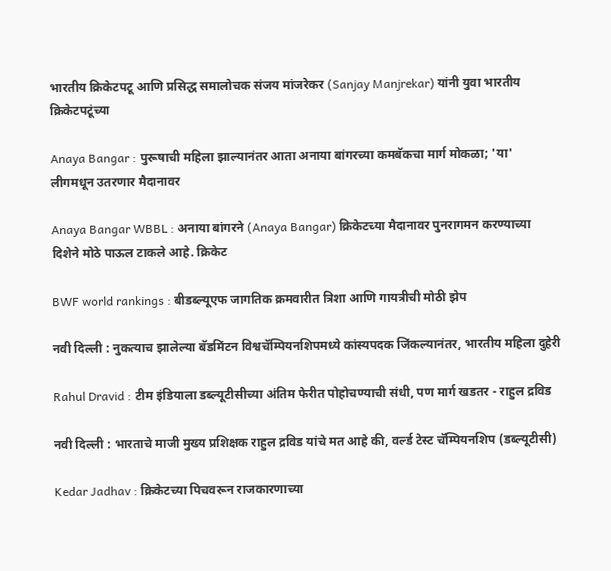भारतीय क्रिकेटपटू आणि प्रसिद्ध समालोचक संजय मांजरेकर (Sanjay Manjrekar) यांनी युवा भारतीय क्रिकेटपटूंच्या

Anaya Bangar : पुरूषाची महिला झाल्यानंतर आता अनाया बांगरच्या कमबॅकचा मार्ग मोकळा; 'या' लीगमधून उतरणार मैदानावर

Anaya Bangar WBBL : अनाया बांगरने (Anaya Bangar) क्रिकेटच्या मैदानावर पुनरागमन करण्याच्या दिशेने मोठे पाऊल टाकले आहे. क्रिकेट

BWF world rankings : बीडब्ल्यूएफ जागतिक क्रमवारीत त्रिशा आणि गायत्रीची मोठी झेप

नवी दिल्ली : नुकत्याच झालेल्या बॅडमिंटन विश्वचॅम्पियनशिपमध्ये कांस्यपदक जिंकल्यानंतर, भारतीय महिला दुहेरी

Rahul Dravid : टीम इंडियाला डब्ल्यूटीसीच्या अंतिम फेरीत पोहोचण्याची संधी, पण मार्ग खडतर - राहुल द्रविड

नवी दिल्ली : भारताचे माजी मुख्य प्रशिक्षक राहुल द्रविड यांचे मत आहे की, वर्ल्ड टेस्ट चॅम्पियनशिप (डब्ल्यूटीसी)

Kedar Jadhav : क्रिकेटच्या पिचवरून राजकारणाच्या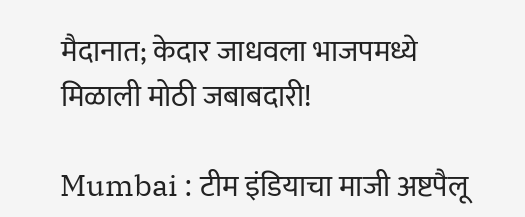मैदानात; केदार जाधवला भाजपमध्ये मिळाली मोठी जबाबदारी!

Mumbai : टीम इंडियाचा माजी अष्टपैलू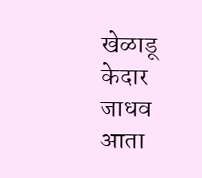खेळाडू केदार जाधव आता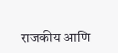राजकीय आणि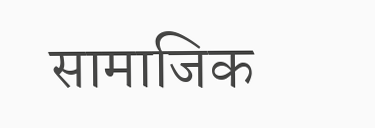सामाजिक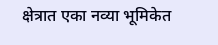क्षेत्रात एका नव्या भूमिकेत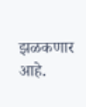झळकणार आहे.